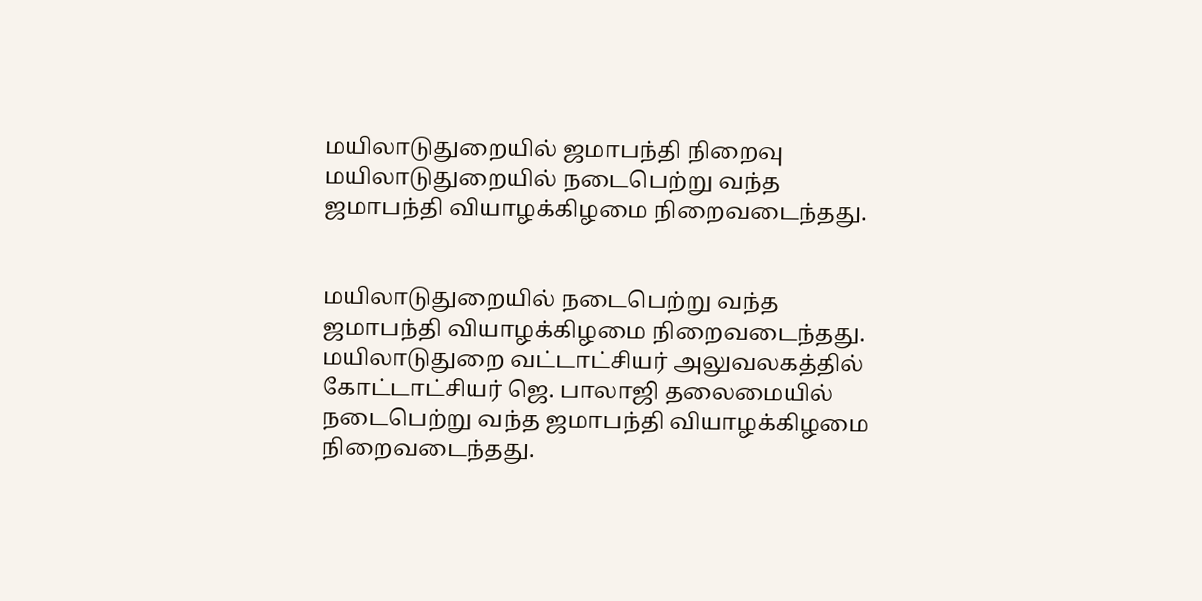மயிலாடுதுறையில் ஜமாபந்தி நிறைவு
மயிலாடுதுறையில் நடைபெற்று வந்த ஜமாபந்தி வியாழக்கிழமை நிறைவடைந்தது.


மயிலாடுதுறையில் நடைபெற்று வந்த ஜமாபந்தி வியாழக்கிழமை நிறைவடைந்தது.
மயிலாடுதுறை வட்டாட்சியர் அலுவலகத்தில் கோட்டாட்சியர் ஜெ. பாலாஜி தலைமையில் நடைபெற்று வந்த ஜமாபந்தி வியாழக்கிழமை நிறைவடைந்தது.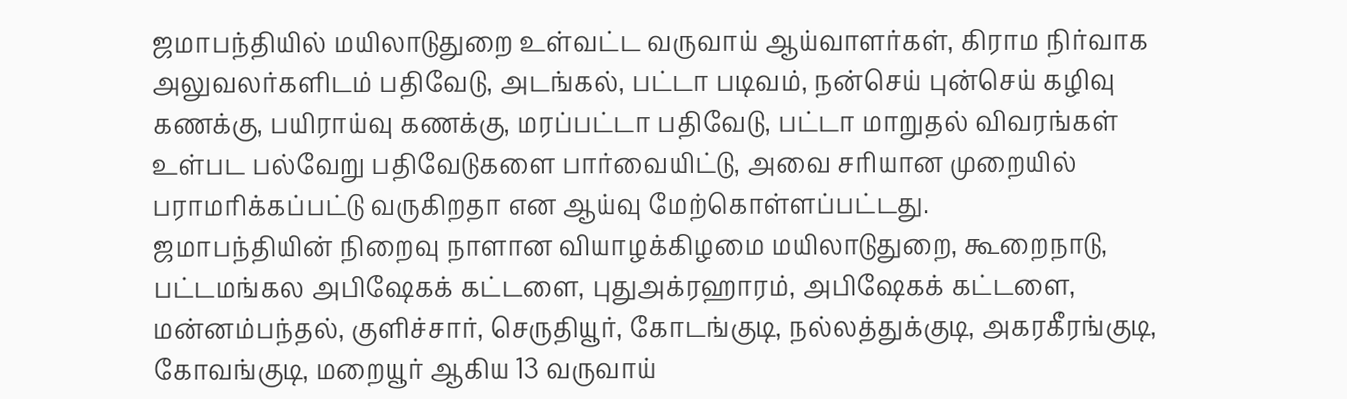ஜமாபந்தியில் மயிலாடுதுறை உள்வட்ட வருவாய் ஆய்வாளர்கள், கிராம நிர்வாக அலுவலர்களிடம் பதிவேடு, அடங்கல், பட்டா படிவம், நன்செய் புன்செய் கழிவு கணக்கு, பயிராய்வு கணக்கு, மரப்பட்டா பதிவேடு, பட்டா மாறுதல் விவரங்கள் உள்பட பல்வேறு பதிவேடுகளை பார்வையிட்டு, அவை சரியான முறையில் பராமரிக்கப்பட்டு வருகிறதா என ஆய்வு மேற்கொள்ளப்பட்டது.
ஜமாபந்தியின் நிறைவு நாளான வியாழக்கிழமை மயிலாடுதுறை, கூறைநாடு, பட்டமங்கல அபிஷேகக் கட்டளை, புதுஅக்ரஹாரம், அபிஷேகக் கட்டளை, மன்னம்பந்தல், குளிச்சார், செருதியூர், கோடங்குடி, நல்லத்துக்குடி, அகரகீரங்குடி, கோவங்குடி, மறையூர் ஆகிய 13 வருவாய்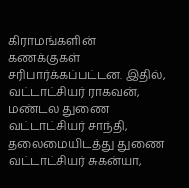கிராமங்களின் கணக்குகள் சரிபார்க்கப்பட்டன. இதில், வட்டாட்சியர் ராகவன், மண்டல துணை வட்டாட்சியர் சாந்தி, தலைமையிடத்து துணை வட்டாட்சியர் சுகன்யா,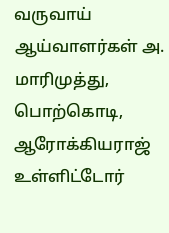வருவாய் ஆய்வாளர்கள் அ. மாரிமுத்து, பொற்கொடி, ஆரோக்கியராஜ் உள்ளிட்டோர்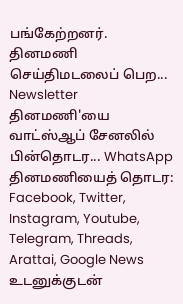பங்கேற்றனர்.
தினமணி செய்திமடலைப் பெற... Newsletter
தினமணி'யை வாட்ஸ்ஆப் சேனலில் பின்தொடர... WhatsApp
தினமணியைத் தொடர: Facebook, Twitter, Instagram, Youtube, Telegram, Threads, Arattai, Google News
உடனுக்குடன்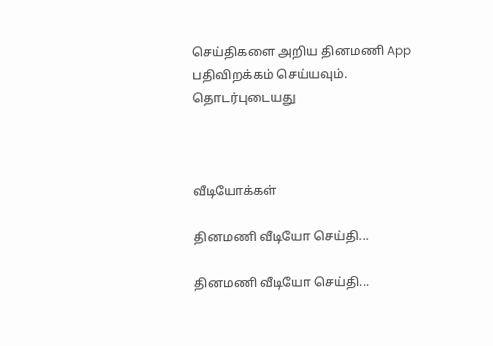செய்திகளை அறிய தினமணி App பதிவிறக்கம் செய்யவும்.
தொடர்புடையது



வீடியோக்கள்

தினமணி வீடியோ செய்தி...

தினமணி வீடியோ செய்தி...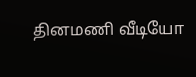தினமணி வீடியோ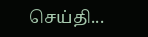செய்தி...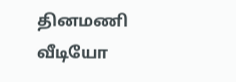தினமணி வீடியோ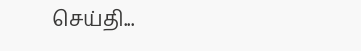செய்தி...